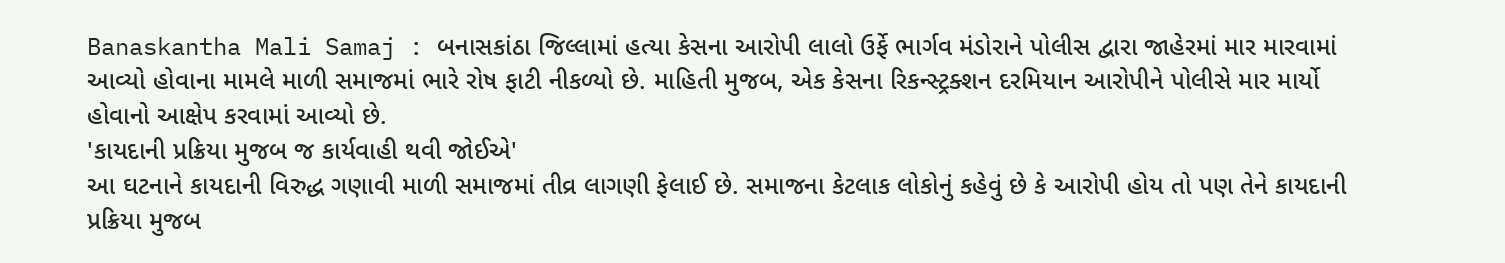Banaskantha Mali Samaj : બનાસકાંઠા જિલ્લામાં હત્યા કેસના આરોપી લાલો ઉર્ફે ભાર્ગવ મંડોરાને પોલીસ દ્વારા જાહેરમાં માર મારવામાં આવ્યો હોવાના મામલે માળી સમાજમાં ભારે રોષ ફાટી નીકળ્યો છે. માહિતી મુજબ, એક કેસના રિકન્સ્ટ્રક્શન દરમિયાન આરોપીને પોલીસે માર માર્યો હોવાનો આક્ષેપ કરવામાં આવ્યો છે.
'કાયદાની પ્રક્રિયા મુજબ જ કાર્યવાહી થવી જોઈએ'
આ ઘટનાને કાયદાની વિરુદ્ધ ગણાવી માળી સમાજમાં તીવ્ર લાગણી ફેલાઈ છે. સમાજના કેટલાક લોકોનું કહેવું છે કે આરોપી હોય તો પણ તેને કાયદાની પ્રક્રિયા મુજબ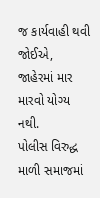જ કાર્યવાહી થવી જોઈએ, જાહેરમાં માર મારવો યોગ્ય નથી.
પોલીસ વિરુદ્ધ માળી સમાજમાં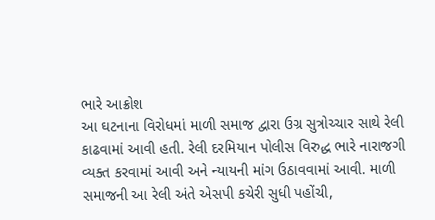ભારે આક્રોશ
આ ઘટનાના વિરોધમાં માળી સમાજ દ્વારા ઉગ્ર સુત્રોચ્ચાર સાથે રેલી કાઢવામાં આવી હતી. રેલી દરમિયાન પોલીસ વિરુદ્ધ ભારે નારાજગી વ્યક્ત કરવામાં આવી અને ન્યાયની માંગ ઉઠાવવામાં આવી. માળી સમાજની આ રેલી અંતે એસપી કચેરી સુધી પહોંચી,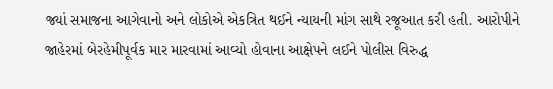જ્યાં સમાજના આગેવાનો અને લોકોએ એકત્રિત થઈને ન્યાયની માંગ સાથે રજૂઆત કરી હતી. આરોપીને જાહેરમાં બેરહેમીપૂર્વક માર મારવામાં આવ્યો હોવાના આક્ષેપને લઈને પોલીસ વિરુદ્ધ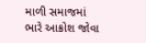માળી સમાજમાં ભારે આક્રોશ જોવા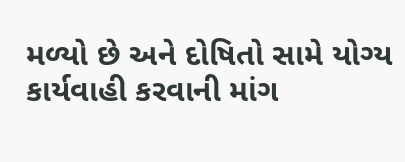મળ્યો છે અને દોષિતો સામે યોગ્ય કાર્યવાહી કરવાની માંગ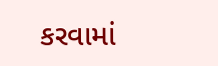કરવામાં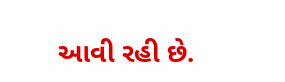આવી રહી છે.